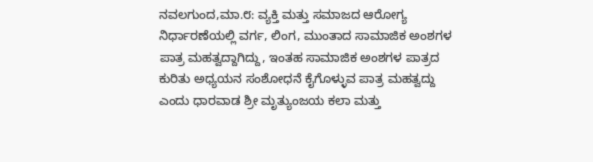ನವಲಗುಂದ,ಮಾ.೮: ವ್ಯಕ್ತಿ ಮತ್ತು ಸಮಾಜದ ಆರೋಗ್ಯ ನಿರ್ಧಾರಣೆಯಲ್ಲಿ ವರ್ಗ, ಲಿಂಗ, ಮುಂತಾದ ಸಾಮಾಜಿಕ ಅಂಶಗಳ ಪಾತ್ರ ಮಹತ್ವದ್ದಾಗಿದ್ದು, ಇಂತಹ ಸಾಮಾಜಿಕ ಅಂಶಗಳ ಪಾತ್ರದ ಕುರಿತು ಅಧ್ಯಯನ ಸಂಶೋಧನೆ ಕೈಗೊಳ್ಳುವ ಪಾತ್ರ ಮಹತ್ವದ್ದು ಎಂದು ಧಾರವಾಡ ಶ್ರೀ ಮೃತ್ಯುಂಜಯ ಕಲಾ ಮತ್ತು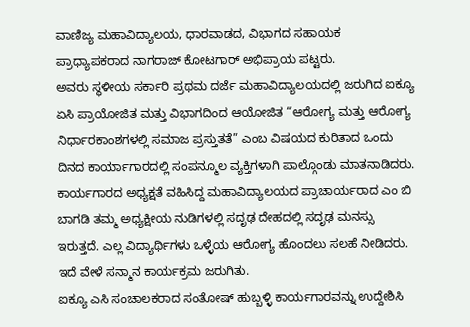ವಾಣಿಜ್ಯ ಮಹಾವಿದ್ಯಾಲಯ, ಧಾರವಾಡದ, ವಿಭಾಗದ ಸಹಾಯಕ ಪ್ರಾಧ್ಯಾಪಕರಾದ ನಾಗರಾಜ್ ಕೋಟಗಾರ್ ಅಭಿಪ್ರಾಯ ಪಟ್ಟರು.
ಅವರು ಸ್ಥಳೀಯ ಸರ್ಕಾರಿ ಪ್ರಥಮ ದರ್ಜೆ ಮಹಾವಿದ್ಯಾಲಯದಲ್ಲಿ ಜರುಗಿದ ಐಕ್ಯೂ ಏಸಿ ಪ್ರಾಯೋಜಿತ ಮತ್ತು ವಿಭಾಗದಿಂದ ಆಯೋಜಿತ “ಆರೋಗ್ಯ ಮತ್ತು ಆರೋಗ್ಯ ನಿರ್ಧಾರಕಾಂಶಗಳಲ್ಲಿ ಸಮಾಜ ಪ್ರಸ್ತುತತೆ” ಎಂಬ ವಿಷಯದ ಕುರಿತಾದ ಒಂದು ದಿನದ ಕಾರ್ಯಾಗಾರದಲ್ಲಿ ಸಂಪನ್ಮೂಲ ವ್ಯಕ್ತಿಗಳಾಗಿ ಪಾಲ್ಗೊಂಡು ಮಾತನಾಡಿದರು.
ಕಾರ್ಯಗಾರದ ಅಧ್ಯಕ್ಷತೆ ವಹಿಸಿದ್ದ ಮಹಾವಿದ್ಯಾಲಯದ ಪ್ರಾಚಾರ್ಯರಾದ ಎಂ ಬಿ ಬಾಗಡಿ ತಮ್ಮ ಅಧ್ಯಕ್ಷೀಯ ನುಡಿಗಳಲ್ಲಿ ಸದೃಢ ದೇಹದಲ್ಲಿ ಸದೃಢ ಮನಸ್ಸು ಇರುತ್ತದೆ. ಎಲ್ಲ ವಿದ್ಯಾರ್ಥಿಗಳು ಒಳ್ಳೆಯ ಆರೋಗ್ಯ ಹೊಂದಲು ಸಲಹೆ ನೀಡಿದರು. ಇದೆ ವೇಳೆ ಸನ್ಮಾನ ಕಾರ್ಯಕ್ರಮ ಜರುಗಿತು.
ಐಕ್ಯೂ ಎಸಿ ಸಂಚಾಲಕರಾದ ಸಂತೋಷ್ ಹುಬ್ಬಳ್ಳಿ ಕಾರ್ಯಗಾರವನ್ನು ಉದ್ದೇಶಿಸಿ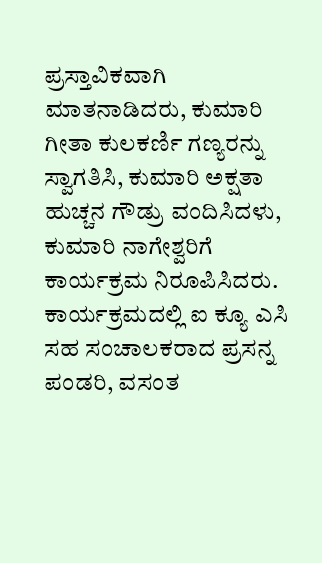ಪ್ರಸ್ತಾವಿಕವಾಗಿ ಮಾತನಾಡಿದರು, ಕುಮಾರಿ ಗೀತಾ ಕುಲಕರ್ಣಿ ಗಣ್ಯರನ್ನು ಸ್ವಾಗತಿಸಿ, ಕುಮಾರಿ ಅಕ್ಷತಾ ಹುಚ್ಚನ ಗೌಡ್ರು ವಂದಿಸಿದಳು, ಕುಮಾರಿ ನಾಗೇಶ್ವರಿಗೆ ಕಾರ್ಯಕ್ರಮ ನಿರೂಪಿಸಿದರು. ಕಾರ್ಯಕ್ರಮದಲ್ಲಿ ಐ ಕ್ಯೂ ಎಸಿ ಸಹ ಸಂಚಾಲಕರಾದ ಪ್ರಸನ್ನ ಪಂಡರಿ, ವಸಂತ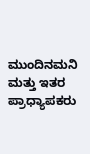ಮುಂದಿನಮನಿ ಮತ್ತು ಇತರ ಪ್ರಾಧ್ಯಾಪಕರು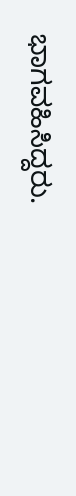ಭಾಗವಹಿಸಿದ್ದರು.